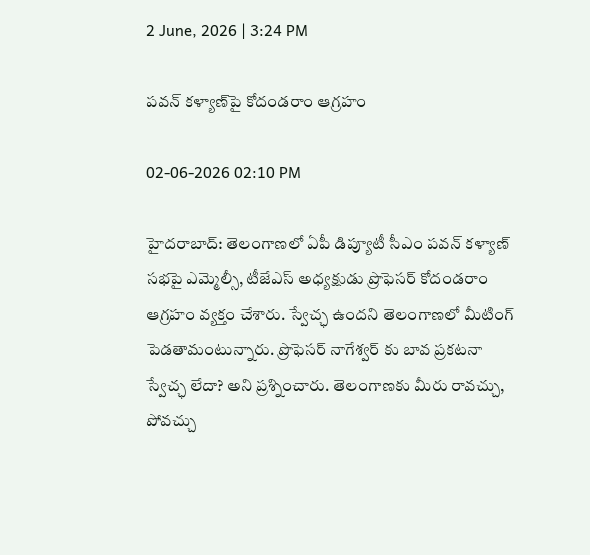2 June, 2026 | 3:24 PM

పవన్ కళ్యాణ్‌పై కోదండరాం ఆగ్రహం

02-06-2026 02:10 PM

హైదరాబాద్: తెలంగాణలో ఏపీ డిప్యూటీ సీఎం పవన్ కళ్యాణ్ సభపై ఎమ్మెల్సీ, టీజేఎస్ అధ్యక్షుడు ప్రొఫెసర్ కోదండరాం ఆగ్రహం వ్యక్తం చేశారు. స్వేచ్ఛ ఉందని తెలంగాణలో మీటింగ్ పెడతామంటున్నారు. ప్రొఫెసర్ నాగేశ్వర్ కు బావ ప్రకటనా స్వేచ్ఛ లేదా? అని ప్రశ్నించారు. తెలంగాణకు మీరు రావచ్చు, పోవచ్చు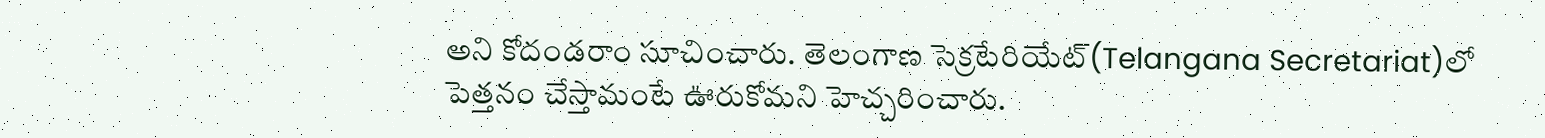అని కోదండరాం సూచించారు. తెలంగాణ సెక్రటేరియేట్(Telangana Secretariat)లో పెత్తనం చేస్తామంటే ఊరుకోమని హెచ్చరించారు.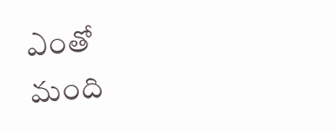ఎంతో మంది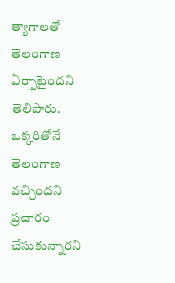త్యాగాలతో తెలంగాణ ఏర్పాటైందని తెలిపారు. ఒక్కరితోనే తెలంగాణ వచ్చిందని ప్రచారం చేసుకున్నారని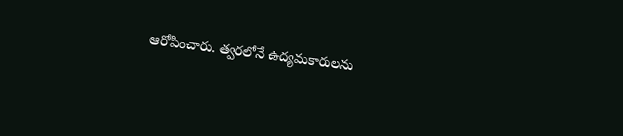ఆరోపించారు. త్వరలోనే ఉద్యమకారులను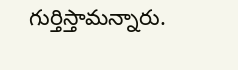గుర్తిస్తామన్నారు.